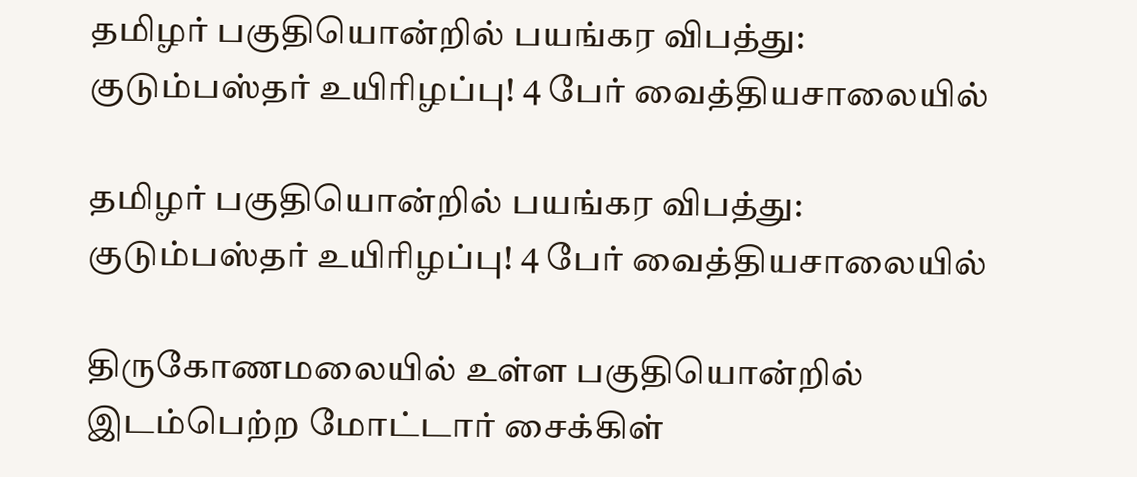தமிழர் பகுதியொன்றில் பயங்கர விபத்து: குடும்பஸ்தர் உயிரிழப்பு! 4 பேர் வைத்தியசாலையில்

தமிழர் பகுதியொன்றில் பயங்கர விபத்து: குடும்பஸ்தர் உயிரிழப்பு! 4 பேர் வைத்தியசாலையில்

திருகோணமலையில் உள்ள பகுதியொன்றில் இடம்பெற்ற மோட்டார் சைக்கிள்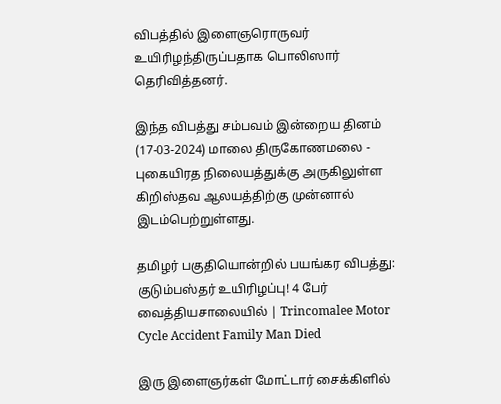விபத்தில் இளைஞரொருவர் உயிரிழந்திருப்பதாக பொலிஸார் தெரிவித்தனர்.

இந்த விபத்து சம்பவம் இன்றைய தினம் (17-03-2024) மாலை திருகோணமலை - புகையிரத நிலையத்துக்கு அருகிலுள்ள கிறிஸ்தவ ஆலயத்திற்கு முன்னால் இடம்பெற்றுள்ளது.

தமிழர் பகுதியொன்றில் பயங்கர விபத்து: குடும்பஸ்தர் உயிரிழப்பு! 4 பேர் வைத்தியசாலையில் | Trincomalee Motor Cycle Accident Family Man Died

இரு இளைஞர்கள் மோட்டார் சைக்கிளில்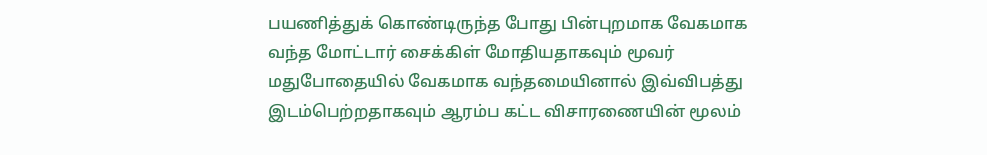பயணித்துக் கொண்டிருந்த போது பின்புறமாக வேகமாக வந்த மோட்டார் சைக்கிள் மோதியதாகவும் மூவர் மதுபோதையில் வேகமாக வந்தமையினால் இவ்விபத்து இடம்பெற்றதாகவும் ஆரம்ப கட்ட விசாரணையின் மூலம்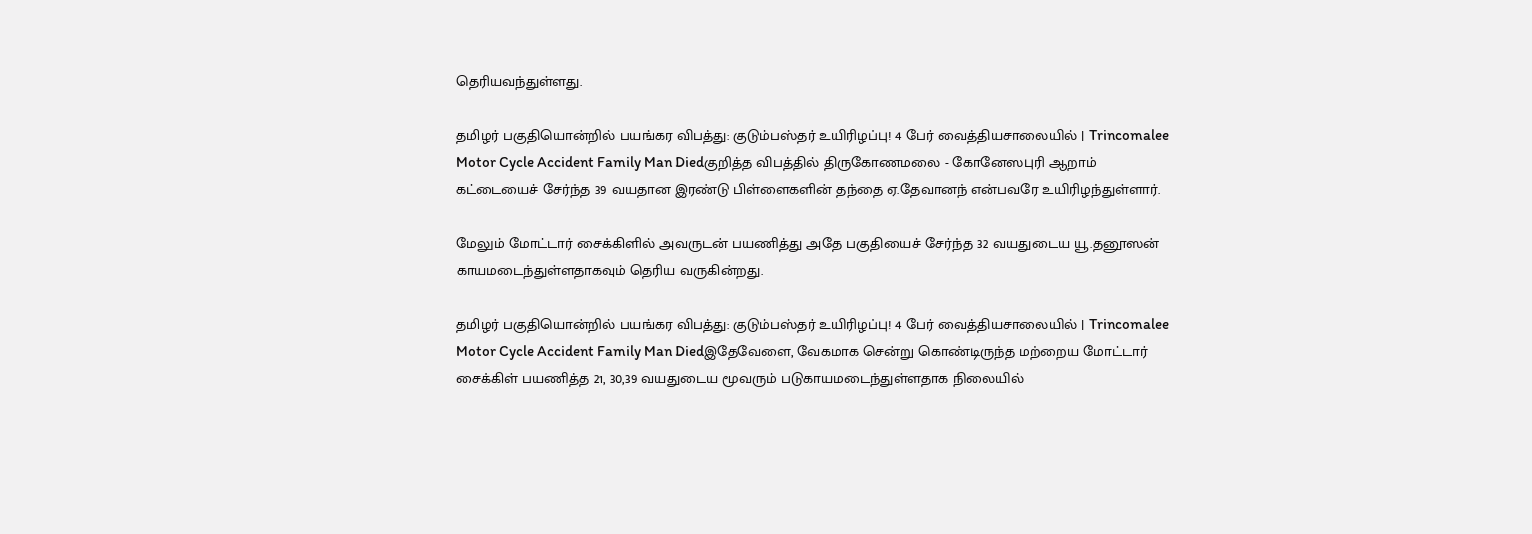தெரியவந்துள்ளது.

தமிழர் பகுதியொன்றில் பயங்கர விபத்து: குடும்பஸ்தர் உயிரிழப்பு! 4 பேர் வைத்தியசாலையில் | Trincomalee Motor Cycle Accident Family Man Diedகுறித்த விபத்தில் திருகோணமலை - கோனேஸபுரி ஆறாம் கட்டையைச் சேர்ந்த 39 வயதான இரண்டு பிள்ளைகளின் தந்தை ஏ.தேவானந் என்பவரே உயிரிழந்துள்ளார்.

மேலும் மோட்டார் சைக்கிளில் அவருடன் பயணித்து அதே பகுதியைச் சேர்ந்த 32 வயதுடைய யூ.தனூஸன் காயமடைந்துள்ளதாகவும் தெரிய வருகின்றது.

தமிழர் பகுதியொன்றில் பயங்கர விபத்து: குடும்பஸ்தர் உயிரிழப்பு! 4 பேர் வைத்தியசாலையில் | Trincomalee Motor Cycle Accident Family Man Diedஇதேவேளை, வேகமாக சென்று கொண்டிருந்த மற்றைய மோட்டார் சைக்கிள் பயணித்த 21, 30,39 வயதுடைய மூவரும் படுகாயமடைந்துள்ளதாக நிலையில்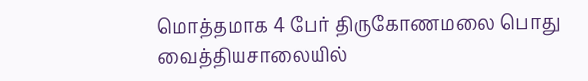மொத்தமாக 4 பேர் திருகோணமலை பொது வைத்தியசாலையில்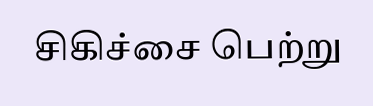சிகிச்சை பெற்று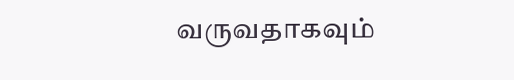வருவதாகவும்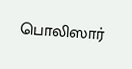பொலிஸார்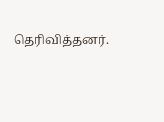தெரிவித்தனர்.